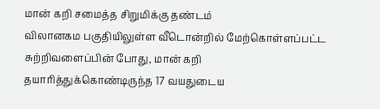மான் கறி சமைத்த சிறுமிக்கு தண்டம்
விலானகம பகுதியிலுள்ள வீடொன்றில் மேற்கொள்ளப்பட்ட சுற்றிவளைப்பின் போது, மான் கறி தயாரித்துக்கொண்டிருந்த 17 வயதுடைய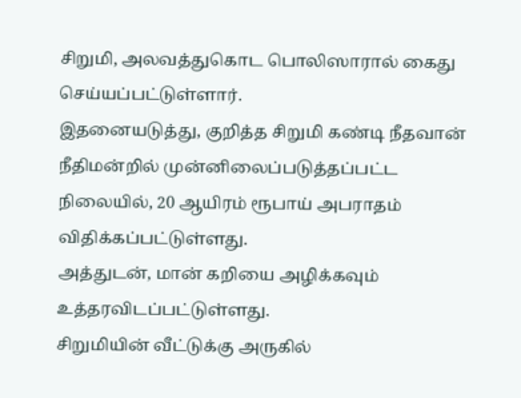சிறுமி, அலவத்துகொட பொலிஸாரால் கைது செய்யப்பட்டுள்ளார்.
இதனையடுத்து, குறித்த சிறுமி கண்டி நீதவான் நீதிமன்றில் முன்னிலைப்படுத்தப்பட்ட நிலையில், 20 ஆயிரம் ரூபாய் அபராதம் விதிக்கப்பட்டுள்ளது.
அத்துடன், மான் கறியை அழிக்கவும் உத்தரவிடப்பட்டுள்ளது.
சிறுமியின் வீட்டுக்கு அருகில்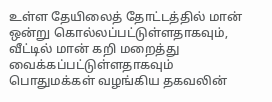உள்ள தேயிலைத் தோட்டத்தில் மான் ஒன்று கொல்லப்பட்டுள்ளதாகவும், வீட்டில் மான் கறி மறைத்து வைக்கப்பட்டுள்ளதாகவும் பொதுமக்கள் வழங்கிய தகவலின்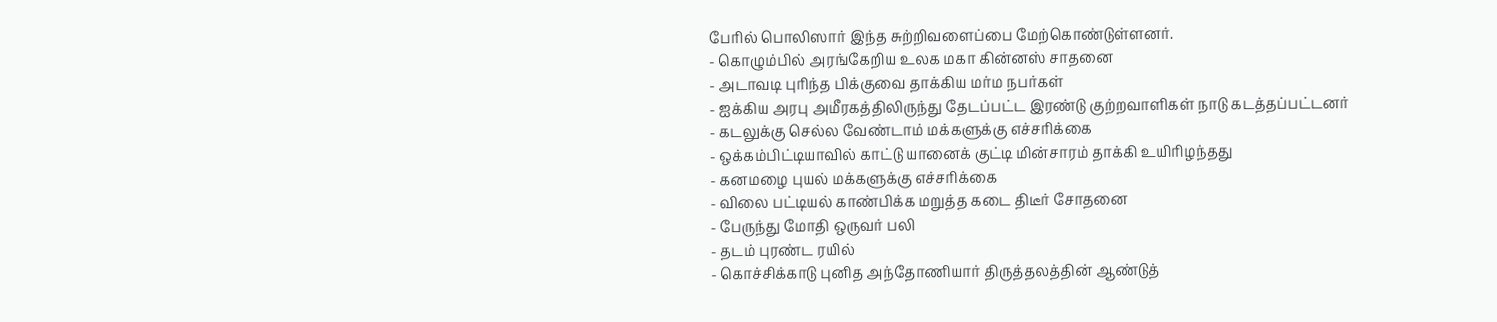பேரில் பொலிஸார் இந்த சுற்றிவளைப்பை மேற்கொண்டுள்ளனர்.
- கொழும்பில் அரங்கேறிய உலக மகா கின்னஸ் சாதனை
- அடாவடி புரிந்த பிக்குவை தாக்கிய மர்ம நபர்கள்
- ஐக்கிய அரபு அமீரகத்திலிருந்து தேடப்பட்ட இரண்டு குற்றவாளிகள் நாடு கடத்தப்பட்டனர்
- கடலுக்கு செல்ல வேண்டாம் மக்களுக்கு எச்சரிக்கை
- ஒக்கம்பிட்டியாவில் காட்டு யானைக் குட்டி மின்சாரம் தாக்கி உயிரிழந்தது
- கனமழை புயல் மக்களுக்கு எச்சரிக்கை
- விலை பட்டியல் காண்பிக்க மறுத்த கடை திடீர் சோதனை
- பேருந்து மோதி ஒருவர் பலி
- தடம் புரண்ட ரயில்
- கொச்சிக்காடு புனித அந்தோணியார் திருத்தலத்தின் ஆண்டுத்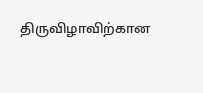திருவிழாவிற்கான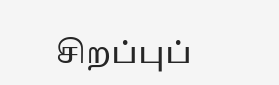சிறப்புப்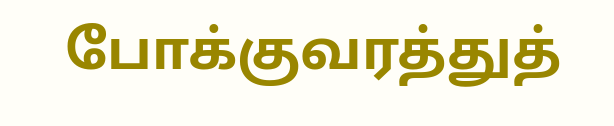போக்குவரத்துத்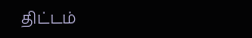திட்டம்